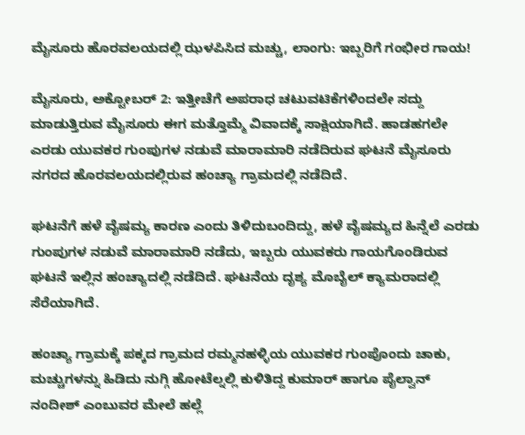ಮೈಸೂರು ಹೊರವಲಯದಲ್ಲಿ ಝಳಪಿಸಿದ ಮಚ್ಚು, ಲಾಂಗು: ಇಬ್ಬರಿಗೆ ಗಂಭೀರ ಗಾಯ!

ಮೈಸೂರು, ಅಕ್ಟೋಬರ್ 2: ಇತ್ತೀಚೆಗೆ ಅಪರಾಧ ಚಟುವಟಿಕೆಗಳಿಂದಲೇ ಸದ್ದು ಮಾಡುತ್ತಿರುವ ಮೈಸೂರು ಈಗ ಮತ್ತೊಮ್ಮೆ ವಿವಾದಕ್ಕೆ ಸಾಕ್ಷಿಯಾಗಿದೆ. ಹಾಡಹಗಲೇ ಎರಡು ಯುವಕರ ಗುಂಪುಗಳ ನಡುವೆ ಮಾರಾಮಾರಿ ನಡೆದಿರುವ ಘಟನೆ ಮೈಸೂರು ನಗರದ ಹೊರವಲಯದಲ್ಲಿರುವ ಹಂಚ್ಯಾ ಗ್ರಾಮದಲ್ಲಿ ನಡೆದಿದೆ.

ಘಟನೆಗೆ ಹಳೆ ವೈಷಮ್ಯ ಕಾರಣ ಎಂದು ತಿಳಿದುಬಂದಿದ್ದು, ಹಳೆ ವೈಷಮ್ಯದ ಹಿನ್ನೆಲೆ ಎರಡು ಗುಂಪುಗಳ ನಡುವೆ ಮಾರಾಮಾರಿ ನಡೆದು, ಇಬ್ಬರು ಯುವಕರು ಗಾಯಗೊಂಡಿರುವ ಘಟನೆ ಇಲ್ಲಿನ ಹಂಚ್ಯಾದಲ್ಲಿ ನಡೆದಿದೆ. ಘಟನೆಯ ದೃಶ್ಯ ಮೊಬೈಲ್ ಕ್ಯಾಮರಾದಲ್ಲಿ ಸೆರೆಯಾಗಿದೆ.

ಹಂಚ್ಯಾ ಗ್ರಾಮಕ್ಕೆ ಪಕ್ಕದ ಗ್ರಾಮದ ರಮ್ಮನಹಳ್ಳಿಯ ಯುವಕರ ಗುಂಪೊಂದು ಚಾಕು, ಮಚ್ಚುಗಳನ್ನು ಹಿಡಿದು ನುಗ್ಗಿ ಹೋಟೆಲ್ನಲ್ಲಿ ಕುಳಿತಿದ್ದ ಕುಮಾರ್ ಹಾಗೂ ಪೈಲ್ವಾನ್ ನಂದೀಶ್ ಎಂಬುವರ ಮೇಲೆ ಹಲ್ಲೆ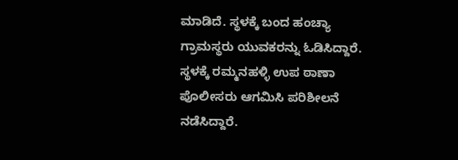ಮಾಡಿದೆ. ಸ್ಥಳಕ್ಕೆ ಬಂದ ಹಂಚ್ಯಾ ಗ್ರಾಮಸ್ಥರು ಯುವಕರನ್ನು ಓಡಿಸಿದ್ದಾರೆ. ಸ್ಥಳಕ್ಕೆ ರಮ್ಮನಹಳ್ಳಿ ಉಪ ಠಾಣಾ ಪೊಲೀಸರು ಆಗಮಿಸಿ ಪರಿಶೀಲನೆ ನಡೆಸಿದ್ದಾರೆ.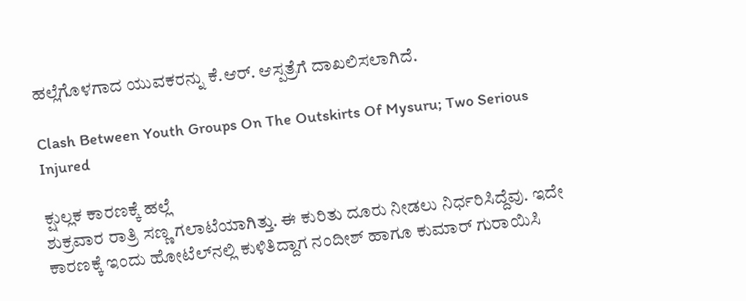ಹಲ್ಲೆಗೊಳಗಾದ ಯುವಕರನ್ನು ಕೆ.ಆರ್. ಆಸ್ಪತ್ರೆಗೆ ದಾಖಲಿಸಲಾಗಿದೆ.

Clash Between Youth Groups On The Outskirts Of Mysuru; Two Serious Injured

ಕ್ಷುಲ್ಲಕ ಕಾರಣಕ್ಕೆ ಹಲ್ಲೆ
ಶುಕ್ರವಾರ ರಾತ್ರಿ ಸಣ್ಣ ಗಲಾಟೆಯಾಗಿತ್ತು. ಈ ಕುರಿತು ದೂರು ನೀಡಲು ನಿರ್ಧರಿಸಿದ್ದೆವು. ಇದೇ ಕಾರಣಕ್ಕೆ ಇಂದು ಹೋಟೆಲ್‌ನಲ್ಲಿ ಕುಳಿತಿದ್ದಾಗ ನಂದೀಶ್ ಹಾಗೂ ಕುಮಾರ್ ಗುರಾಯಿಸಿ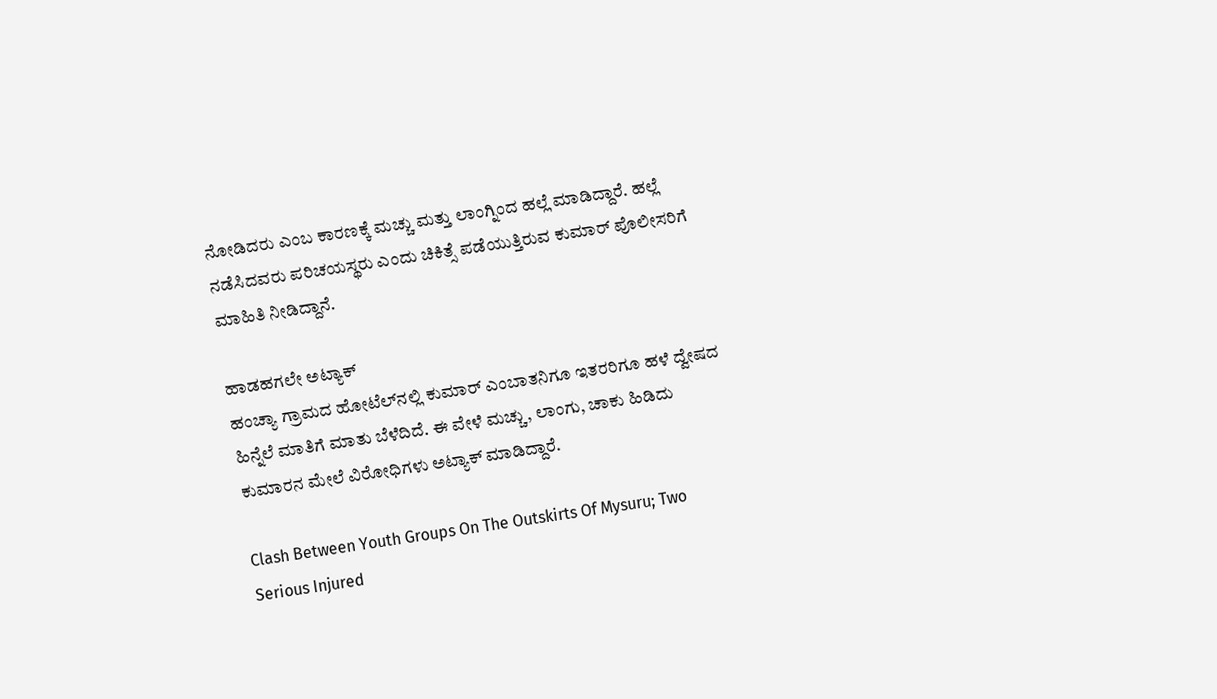ನೋಡಿದರು ಎಂಬ ಕಾರಣಕ್ಕೆ ಮಚ್ಚು ಮತ್ತು ಲಾಂಗ್ನಿಂದ ಹಲ್ಲೆ ಮಾಡಿದ್ದಾರೆ. ಹಲ್ಲೆ ನಡೆಸಿದವರು ಪರಿಚಯಸ್ಥರು ಎಂದು ಚಿಕಿತ್ಸೆ ಪಡೆಯುತ್ತಿರುವ ಕುಮಾರ್ ಪೊಲೀಸರಿಗೆ ಮಾಹಿತಿ ನೀಡಿದ್ದಾನೆ.

ಹಾಡಹಗಲೇ ಅಟ್ಯಾಕ್
ಹಂಚ್ಯಾ ಗ್ರಾಮದ ಹೋಟೆಲ್‌ನಲ್ಲಿ ಕುಮಾರ್ ಎಂಬಾತನಿಗೂ ಇತರರಿಗೂ ಹಳೆ ದ್ವೇಷದ ಹಿನ್ನೆಲೆ ಮಾತಿಗೆ ಮಾತು ಬೆಳೆದಿದೆ. ಈ ವೇಳೆ ಮಚ್ಚು, ಲಾಂಗು, ಚಾಕು ಹಿಡಿದು ಕುಮಾರನ ಮೇಲೆ ವಿರೋಧಿಗಳು ಅಟ್ಯಾಕ್ ಮಾಡಿದ್ದಾರೆ.

Clash Between Youth Groups On The Outskirts Of Mysuru; Two Serious Injured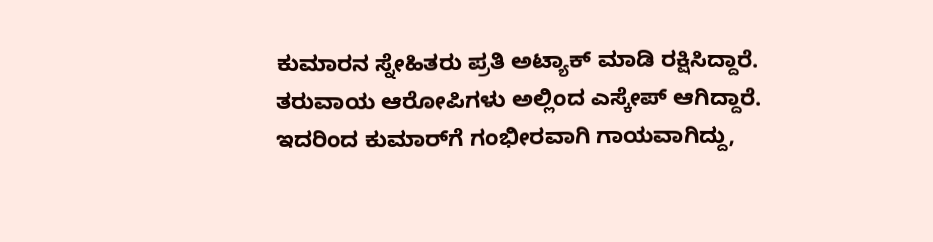ಕುಮಾರನ ಸ್ನೇಹಿತರು ಪ್ರತಿ ಅಟ್ಯಾಕ್ ಮಾಡಿ ರಕ್ಷಿಸಿದ್ದಾರೆ. ತರುವಾಯ ಆರೋಪಿಗಳು ಅಲ್ಲಿಂದ ಎಸ್ಕೇಪ್ ಆಗಿದ್ದಾರೆ. ಇದರಿಂದ ಕುಮಾರ್‌ಗೆ ಗಂಭೀರವಾಗಿ ಗಾಯವಾಗಿದ್ದು,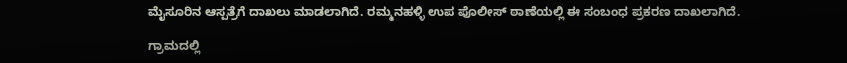ಮೈಸೂರಿನ ಆಸ್ಪತ್ರೆಗೆ ದಾಖಲು ಮಾಡಲಾಗಿದೆ. ರಮ್ಮನಹಳ್ಳಿ ಉಪ ಪೊಲೀಸ್ ಠಾಣೆಯಲ್ಲಿ ಈ ಸಂಬಂಧ ಪ್ರಕರಣ ದಾಖಲಾಗಿದೆ.

ಗ್ರಾಮದಲ್ಲಿ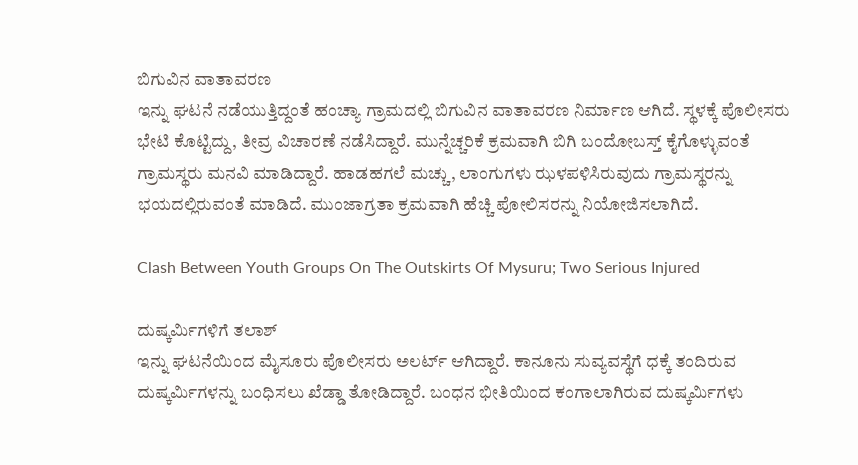ಬಿಗುವಿನ ವಾತಾವರಣ
ಇನ್ನು ಘಟನೆ ನಡೆಯುತ್ತಿದ್ದಂತೆ ಹಂಚ್ಯಾ ಗ್ರಾಮದಲ್ಲಿ ಬಿಗುವಿನ ವಾತಾವರಣ ನಿರ್ಮಾಣ ಆಗಿದೆ. ಸ್ಥಳಕ್ಕೆ ಪೊಲೀಸರು ಭೇಟಿ ಕೊಟ್ಟಿದ್ದು, ತೀವ್ರ ವಿಚಾರಣೆ ನಡೆಸಿದ್ದಾರೆ. ಮುನ್ನೆಚ್ಚರಿಕೆ ಕ್ರಮವಾಗಿ ಬಿಗಿ ಬಂದೋಬಸ್ತ್ ಕೈಗೊಳ್ಳುವಂತೆ ಗ್ರಾಮಸ್ಥರು ಮನವಿ ಮಾಡಿದ್ದಾರೆ. ಹಾಡಹಗಲೆ ಮಚ್ಚು, ಲಾಂಗುಗಳು ಝಳಪಳಿಸಿರುವುದು ಗ್ರಾಮಸ್ಥರನ್ನು ಭಯದಲ್ಲಿರುವಂತೆ ಮಾಡಿದೆ. ಮುಂಜಾಗ್ರತಾ ಕ್ರಮವಾಗಿ ಹೆಚ್ಚಿ ಪೋಲಿಸರನ್ನು ನಿಯೋಜಿಸಲಾಗಿದೆ.

Clash Between Youth Groups On The Outskirts Of Mysuru; Two Serious Injured

ದುಷ್ಕರ್ಮಿಗಳಿಗೆ ತಲಾಶ್
ಇನ್ನು ಘಟನೆಯಿಂದ ಮೈಸೂರು ಪೊಲೀಸರು ಅಲರ್ಟ್ ಆಗಿದ್ದಾರೆ. ಕಾನೂನು ಸುವ್ಯವಸ್ಥೆಗೆ ಧಕ್ಕೆ ತಂದಿರುವ ದುಷ್ಕರ್ಮಿಗಳನ್ನು ಬಂಧಿಸಲು ಖೆಡ್ಡಾ ತೋಡಿದ್ದಾರೆ. ಬಂಧನ ಭೀತಿಯಿಂದ ಕಂಗಾಲಾಗಿರುವ ದುಷ್ಕರ್ಮಿಗಳು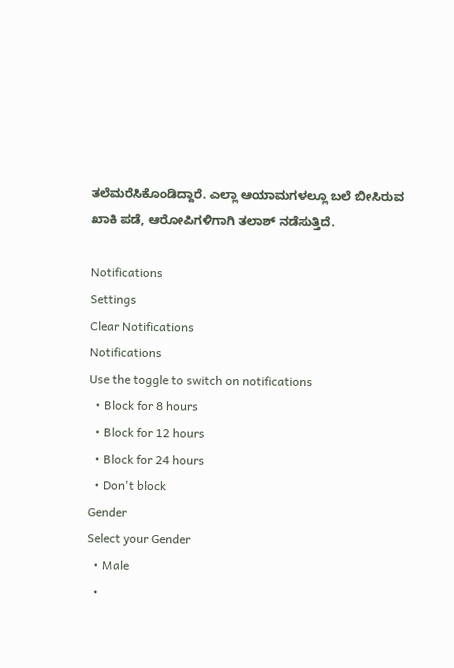ತಲೆಮರೆಸಿಕೊಂಡಿದ್ದಾರೆ. ಎಲ್ಲಾ ಆಯಾಮಗಳಲ್ಲೂ ಬಲೆ ಬೀಸಿರುವ ಖಾಕಿ ಪಡೆ, ಆರೋಪಿಗಳಿಗಾಗಿ ತಲಾಶ್ ನಡೆಸುತ್ತಿದೆ.

Notifications
Settings
Clear Notifications
Notifications
Use the toggle to switch on notifications
  • Block for 8 hours
  • Block for 12 hours
  • Block for 24 hours
  • Don't block
Gender
Select your Gender
  • Male
  •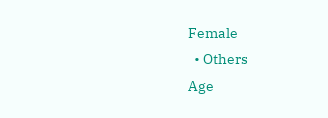Female
  • Others
Age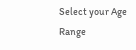Select your Age Range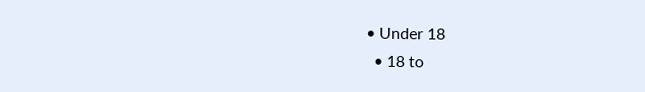• Under 18
  • 18 to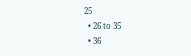25
  • 26 to 35
  • 36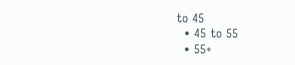to 45
  • 45 to 55
  • 55+